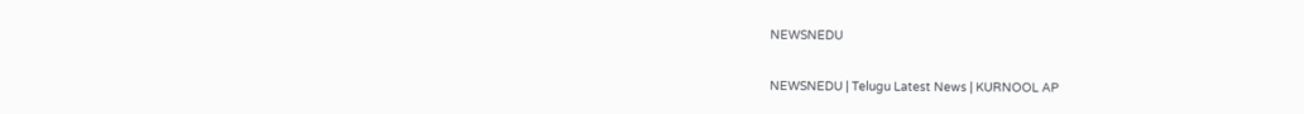NEWSNEDU

NEWSNEDU | Telugu Latest News | KURNOOL AP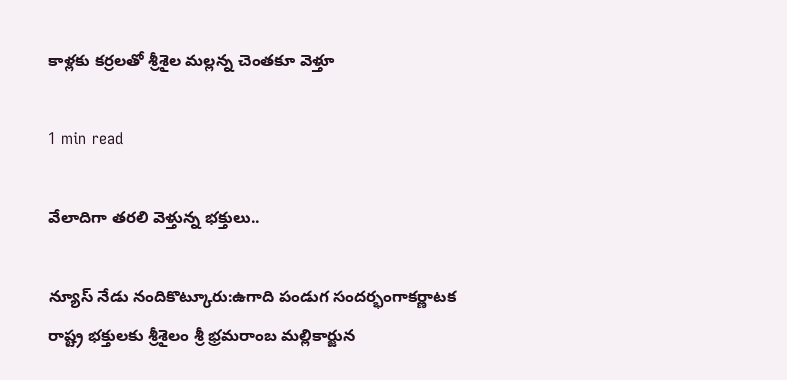కాళ్లకు కర్రలతో శ్రీశైల మల్లన్న చెంతకూ వెళ్తూ

1 min read

వేలాదిగా తరలి వెళ్తున్న భక్తులు..

న్యూస్ నేడు నందికొట్కూరు:ఉగాది పండుగ సందర్భంగాకర్ణాటక రాష్ట్ర భక్తులకు శ్రీశైలం శ్రీ భ్రమరాంబ మల్లికార్జున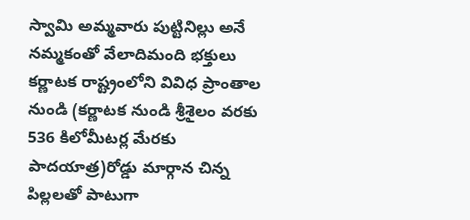స్వామి అమ్మవారు పుట్టినిల్లు అనే నమ్మకంతో వేలాదిమంది భక్తులు కర్ణాటక రాష్ట్రంలోని వివిధ ప్రాంతాల నుండి (కర్ణాటక నుండి శ్రీశైలం వరకు 536 కిలోమీటర్ల మేరకు పాదయాత్ర)రోడ్డు మార్గాన చిన్న పిల్లలతో పాటుగా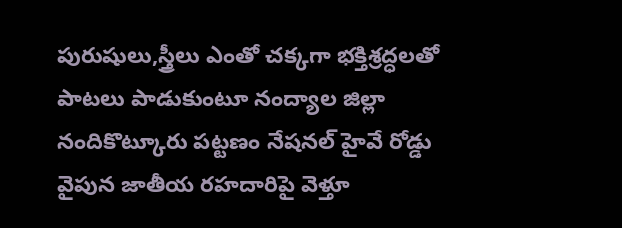పురుషులు,స్త్రీలు ఎంతో చక్కగా భక్తిశ్రద్ధలతో పాటలు పాడుకుంటూ నంద్యాల జిల్లా నందికొట్కూరు పట్టణం నేషనల్ హైవే రోడ్డు వైపున జాతీయ రహదారిపై వెళ్తూ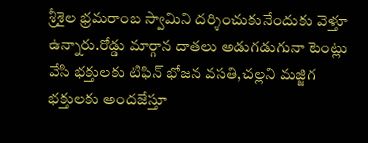శ్రీశైల భ్రమరాంబ స్వామిని దర్శించుకునేందుకు వెళ్తూ ఉన్నారు.రోడ్డు మార్గాన దాతలు అడుగడుగునా టెంట్లు వేసి భక్తులకు టిఫిన్ భోజన వసతి,చల్లని మజ్జిగ భక్తులకు అందజేస్తూ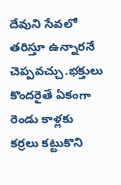దేవుని సేవలో తరిస్తూ ఉన్నారనే చెప్పవచ్చు.భక్తులు కొందరైతే ఏకంగా రెండు కాళ్లకు కర్రలు కట్టుకొని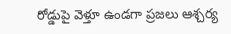రోడ్డుపై వెళ్తూ ఉండగా ప్రజలు ఆశ్చర్య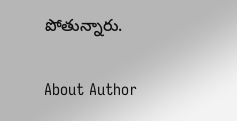పోతున్నారు.

About Author